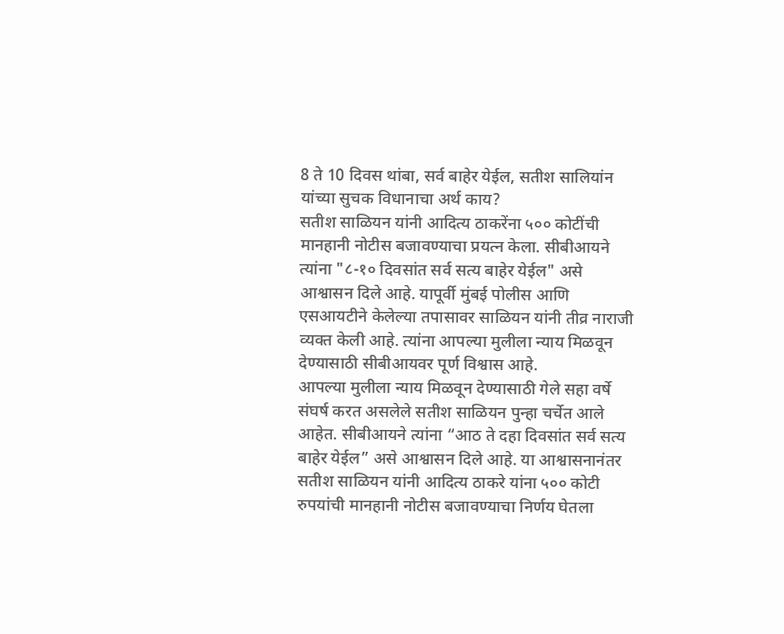8 ते 10 दिवस थांबा, सर्व बाहेर येईल, सतीश सालियांन यांच्या सुचक विधानाचा अर्थ काय?
सतीश साळियन यांनी आदित्य ठाकरेंना ५०० कोटींची मानहानी नोटीस बजावण्याचा प्रयत्न केला. सीबीआयने त्यांना "८-१० दिवसांत सर्व सत्य बाहेर येईल" असे आश्वासन दिले आहे. यापूर्वी मुंबई पोलीस आणि एसआयटीने केलेल्या तपासावर साळियन यांनी तीव्र नाराजी व्यक्त केली आहे. त्यांना आपल्या मुलीला न्याय मिळवून देण्यासाठी सीबीआयवर पूर्ण विश्वास आहे.
आपल्या मुलीला न्याय मिळवून देण्यासाठी गेले सहा वर्षे संघर्ष करत असलेले सतीश साळियन पुन्हा चर्चेत आले आहेत. सीबीआयने त्यांना “आठ ते दहा दिवसांत सर्व सत्य बाहेर येईल” असे आश्वासन दिले आहे. या आश्वासनानंतर सतीश साळियन यांनी आदित्य ठाकरे यांना ५०० कोटी रुपयांची मानहानी नोटीस बजावण्याचा निर्णय घेतला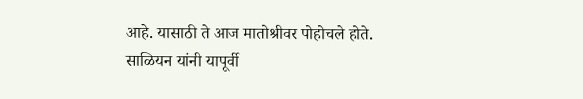आहे. यासाठी ते आज मातोश्रीवर पोहोचले होते. साळियन यांनी यापूर्वी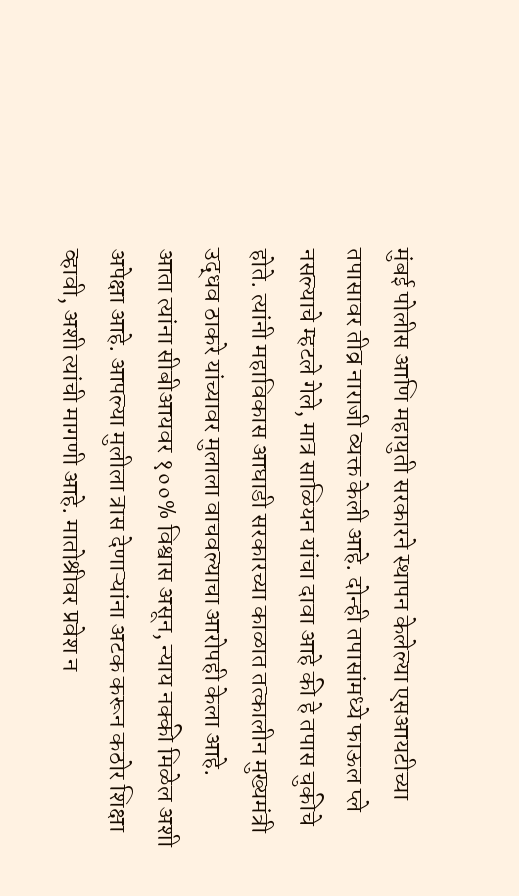मुंबई पोलीस आणि महायुती सरकारने स्थापन केलेल्या एसआयटीच्या तपासावर तीव्र नाराजी व्यक्त केली आहे. दोन्ही तपासांमध्ये फाऊल प्ले नसल्याचे म्हटले गेले, मात्र साळियन यांचा दावा आहे की हे तपास चुकीचे होते. त्यांनी महाविकास आघाडी सरकारच्या काळात तत्कालीन मुख्यमंत्री उद्धव ठाकरे यांच्यावर मुलाला वाचवल्याचा आरोपही केला आहे.
आता त्यांना सीबीआयवर १००% विश्वास असून, न्याय नक्की मिळेल अशी अपेक्षा आहे. आपल्या मुलीला त्रास देणाऱ्यांना अटक करून कठोर शिक्षा व्हावी, अशी त्यांची मागणी आहे. मातोश्रीवर प्रवेश न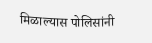मिळाल्यास पोलिसांनी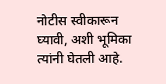नोटीस स्वीकारून घ्यावी, अशी भूमिका त्यांनी घेतली आहे.